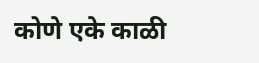कोणे एके काळी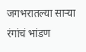जगभरातल्या साऱ्या रंगांचं भांडण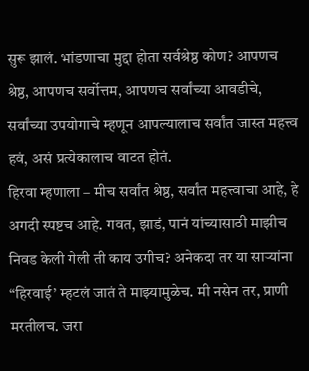सुरू झालं. भांडणाचा मुद्दा होता सर्वश्रेष्ठ कोण? आपणच श्रेष्ठ, आपणच सर्वोत्तम, आपणच सर्वांच्या आवडीचे, सर्वांच्या उपयोगाचे म्हणून आपल्यालाच सर्वांत जास्त महत्त्व हवं, असं प्रत्येकालाच वाटत होतं.
हिरवा म्हणाला – मीच सर्वांत श्रेष्ठ, सर्वांत महत्त्वाचा आहे, हे अगदी स्पष्टच आहे. गवत, झाडं, पानं यांच्यासाठी माझीच निवड केली गेली ती काय उगीच? अनेकदा तर या साऱ्यांना “हिरवाई’ म्हटलं जातं ते माझ्यामुळेच. मी नसेन तर, प्राणी मरतीलच. जरा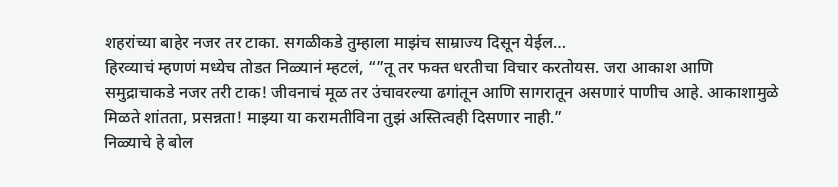शहरांच्या बाहेर नजर तर टाका. सगळीकडे तुम्हाला माझंच साम्राज्य दिसून येईल…
हिरव्याचं म्हणणं मध्येच तोडत निळ्यानं म्हटलं, “”तू तर फक्त धरतीचा विचार करतोयस. जरा आकाश आणि समुद्राचाकडे नजर तरी टाक! जीवनाचं मूळ तर उंचावरल्या ढगांतून आणि सागरातून असणारं पाणीच आहे. आकाशामुळे मिळते शांतता, प्रसन्नता! माझ्या या करामतीविना तुझं अस्तित्वही दिसणार नाही.”
निळ्याचे हे बोल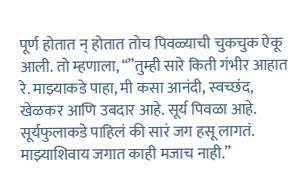पूर्ण होतात न् होतात तोच पिवळ्याची चुकचुक ऐकू आली. तो म्हणाला, “”तुम्ही सारे किती गंभीर आहात रे. माझ्याकडे पाहा, मी कसा आनंदी, स्वच्छंद, खेळकर आणि उबदार आहे. सूर्य पिवळा आहे. सूर्यफुलाकडे पाहिलं की सारं जग हसू लागतं. माझ्याशिवाय जगात काही मजाच नाही.”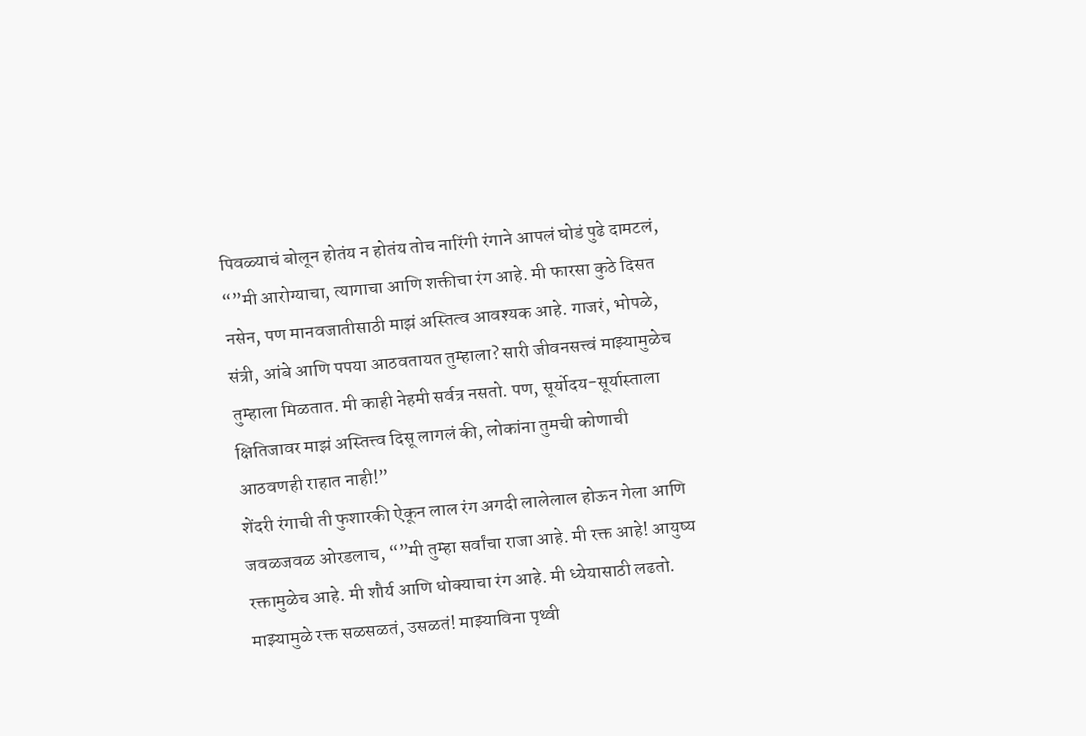पिवळ्याचं बोलून होतंय न होतंय तोच नारिंगी रंगाने आपलं घोडं पुढे दामटलं, “”मी आरोग्याचा, त्यागाचा आणि शक्तीचा रंग आहे. मी फारसा कुठे दिसत नसेन, पण मानवजातीसाठी माझं अस्तित्व आवश्यक आहे. गाजरं, भोपळे, संत्री, आंबे आणि पपया आठवतायत तुम्हाला? सारी जीवनसत्त्वं माझ्यामुळेच तुम्हाला मिळतात. मी काही नेहमी सर्वत्र नसतो. पण, सूर्योदय-सूर्यास्ताला क्षितिजावर माझं अस्तित्त्व दिसू लागलं की, लोकांना तुमची कोणाची आठवणही राहात नाही!”
शेंदरी रंगाची ती फुशारकी ऐकून लाल रंग अगदी लालेलाल होऊन गेला आणि जवळजवळ ओरडलाच, “”मी तुम्हा सर्वांचा राजा आहे. मी रक्त आहे! आयुष्य रक्तामुळेच आहे. मी शौर्य आणि धोक्याचा रंग आहे. मी ध्येयासाठी लढतो. माझ्यामुळे रक्त सळसळतं, उसळतं! माझ्याविना पृथ्वी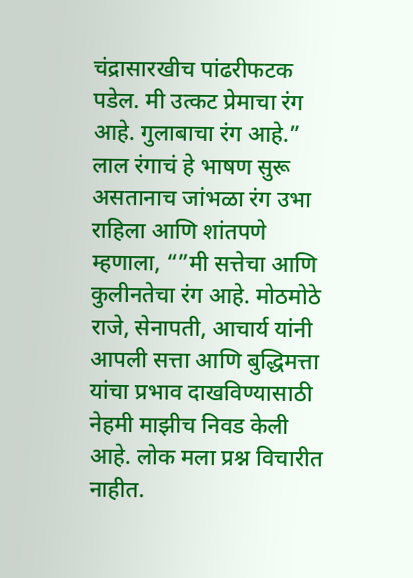चंद्रासारखीच पांढरीफटक पडेल. मी उत्कट प्रेमाचा रंग आहे. गुलाबाचा रंग आहे.”
लाल रंगाचं हे भाषण सुरू असतानाच जांभळा रंग उभा राहिला आणि शांतपणे म्हणाला, “”मी सत्तेचा आणि कुलीनतेचा रंग आहे. मोठमोठे राजे, सेनापती, आचार्य यांनी आपली सत्ता आणि बुद्धिमत्ता यांचा प्रभाव दाखविण्यासाठी नेहमी माझीच निवड केली आहे. लोक मला प्रश्न विचारीत नाहीत.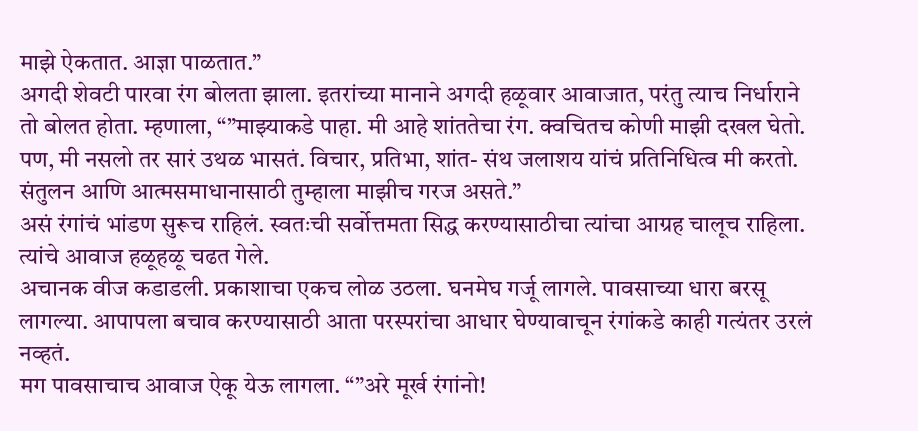माझे ऐकतात. आज्ञा पाळतात.”
अगदी शेवटी पारवा रंग बोलता झाला. इतरांच्या मानाने अगदी हळूवार आवाजात, परंतु त्याच निर्धाराने तो बोलत होता. म्हणाला, “”माझ्याकडे पाहा. मी आहे शांततेचा रंग. क्वचितच कोणी माझी दखल घेतो. पण, मी नसलो तर सारं उथळ भासतं. विचार, प्रतिभा, शांत- संथ जलाशय यांचं प्रतिनिधित्व मी करतो. संतुलन आणि आत्मसमाधानासाठी तुम्हाला माझीच गरज असते.”
असं रंगांचं भांडण सुरूच राहिलं. स्वतःची सर्वोत्तमता सिद्ध करण्यासाठीचा त्यांचा आग्रह चालूच राहिला. त्यांचे आवाज हळूहळू चढत गेले.
अचानक वीज कडाडली. प्रकाशाचा एकच लोळ उठला. घनमेघ गर्जू लागले. पावसाच्या धारा बरसू लागल्या. आपापला बचाव करण्यासाठी आता परस्परांचा आधार घेण्यावाचून रंगांकडे काही गत्यंतर उरलं नव्हतं.
मग पावसाचाच आवाज ऐकू येऊ लागला. “”अरे मूर्ख रंगांनो!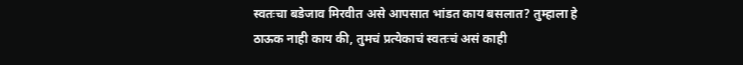स्वतःचा बडेजाव मिरवीत असे आपसात भांडत काय बसलात? तुम्हाला हे ठाऊक नाही काय की, तुमचं प्रत्येकाचं स्वतःचं असं काही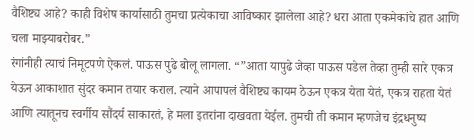वैशिष्ट्य आहे? काही विशेष कार्यासाठी तुमचा प्रत्येकाचा आविष्कार झालेला आहे? धरा आता एकमेकांचे हात आणि चला माझ्याबरोबर.”
रंगांनीही त्याचं निमूटपणे ऐकलं. पाऊस पुढे बोलू लागला. “”आता यापुढे जेव्हा पाऊस पडेल तेव्हा तुम्ही सारे एकत्र येऊन आकाशात सुंदर कमान तयार कराल. त्याने आपापलं वैशिष्ट्य कायम ठेऊन एकत्र येता येतं, एकत्र राहता येतं आणि त्यातूनच स्वर्गीय सौंदर्य साकारतं, हे मला इतरांना दाखवता येईल. तुमची ती कमान म्हणजेच इंद्रधनुष्य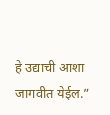हे उद्याची आशा जागवीत येईल.”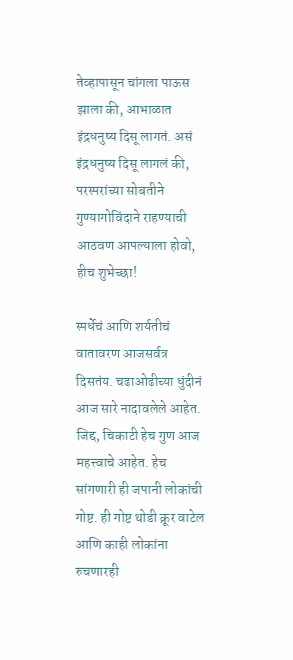तेव्हापासून चांगला पाऊस झाला की, आभाळात इंद्रधनुष्य दिसू लागतं. असं इंद्रधनुष्य दिसू लागलं की, परस्परांच्या सोबतीने गुण्यागोविंदाने राहण्याची आठवण आपल्याला होवो, हीच शुभेच्छा!

स्पर्धेचं आणि शर्यतीचं वातावरण आजसर्वत्र दिसतंय. चढाओढीच्या धुंदीनं आज सारे नादावलेले आहेत. जिद्द, चिकाटी हेच गुण आज महत्त्वाचे आहेत. हेच सांगणारी ही जपानी लोकांची गोष्ट. ही गोष्ट थोडी क्रूर वाटेल आणि काही लोकांना रुचणारही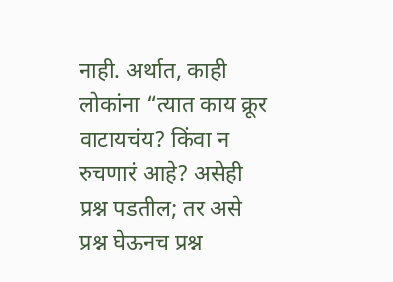नाही. अर्थात, काही लोकांना “त्यात काय क्रूर वाटायचंय? किंवा न रुचणारं आहे? असेही प्रश्न पडतील; तर असे प्रश्न घेऊनच प्रश्न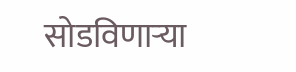सोडविणाऱ्या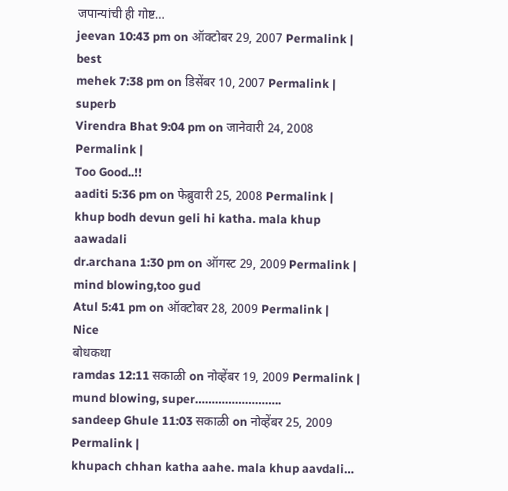जपान्यांची ही गोष्ट…
jeevan 10:43 pm on ऑक्टोबर 29, 2007 Permalink |
best
mehek 7:38 pm on डिसेंबर 10, 2007 Permalink |
superb
Virendra Bhat 9:04 pm on जानेवारी 24, 2008 Permalink |
Too Good..!!
aaditi 5:36 pm on फेब्रुवारी 25, 2008 Permalink |
khup bodh devun geli hi katha. mala khup aawadali
dr.archana 1:30 pm on ऑगस्ट 29, 2009 Permalink |
mind blowing,too gud
Atul 5:41 pm on ऑक्टोबर 28, 2009 Permalink |
Nice
बोधकथा
ramdas 12:11 सकाळी on नोव्हेंबर 19, 2009 Permalink |
mund blowing, super……………………..
sandeep Ghule 11:03 सकाळी on नोव्हेंबर 25, 2009 Permalink |
khupach chhan katha aahe. mala khup aavdali…